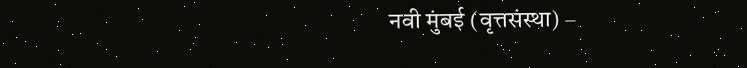नवी मुंबई (वृत्तसंस्था) –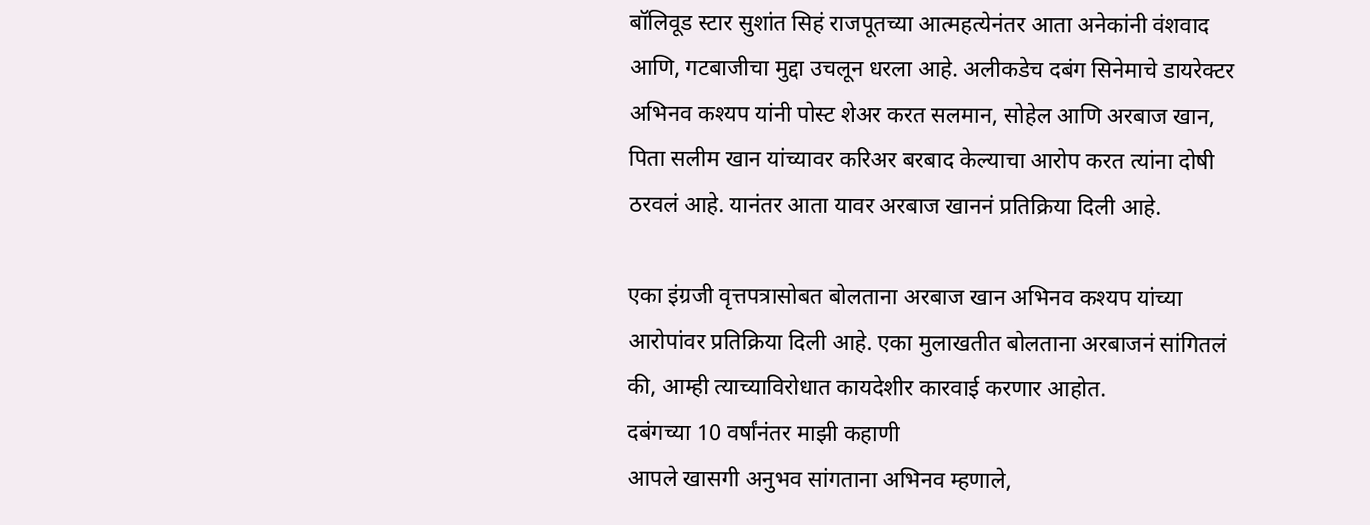बॉलिवूड स्टार सुशांत सिहं राजपूतच्या आत्महत्येनंतर आता अनेकांनी वंशवाद आणि, गटबाजीचा मुद्दा उचलून धरला आहे. अलीकडेच दबंग सिनेमाचे डायरेक्टर अभिनव कश्यप यांनी पोस्ट शेअर करत सलमान, सोहेल आणि अरबाज खान, पिता सलीम खान यांच्यावर करिअर बरबाद केल्याचा आरोप करत त्यांना दोषी ठरवलं आहे. यानंतर आता यावर अरबाज खाननं प्रतिक्रिया दिली आहे.

एका इंग्रजी वृत्तपत्रासोबत बोलताना अरबाज खान अभिनव कश्यप यांच्या आरोपांवर प्रतिक्रिया दिली आहे. एका मुलाखतीत बोलताना अरबाजनं सांगितलं की, आम्ही त्याच्याविरोधात कायदेशीर कारवाई करणार आहोत.
दबंगच्या 10 वर्षांनंतर माझी कहाणी
आपले खासगी अनुभव सांगताना अभिनव म्हणाले,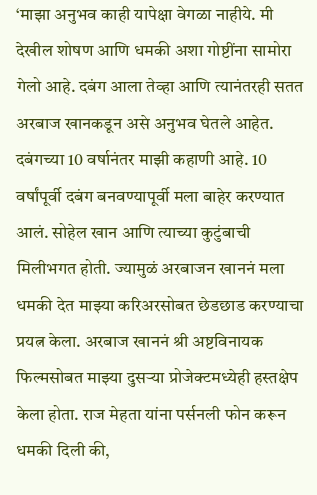‘माझा अनुभव काही यापेक्षा वेगळा नाहीये. मी देखील शोषण आणि धमकी अशा गोष्टींना सामोरा गेलो आहे. दबंग आला तेव्हा आणि त्यानंतरही सतत अरबाज खानकडून असे अनुभव घेतले आहेत. दबंगच्या 10 वर्षानंतर माझी कहाणी आहे. 10 वर्षांपूर्वी दबंग बनवण्यापूर्वी मला बाहेर करण्यात आलं. सोहेल खान आणि त्याच्या कुटुंबाची मिलीभगत होती. ज्यामुळं अरबाजन खाननं मला धमकी देत माझ्या करिअरसोबत छेडछाड करण्याचा प्रयत्न केला. अरबाज खाननं श्री अष्टविनायक फिल्मसोबत माझ्या दुसऱ्या प्रोजेक्टमध्येही हस्तक्षेप केला होता. राज मेहता यांना पर्सनली फोन करून धमकी दिली की,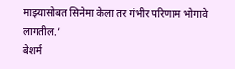माझ्यासोबत सिनेमा केला तर गंभीर परिणाम भोगावे लागतील.’
बेशर्म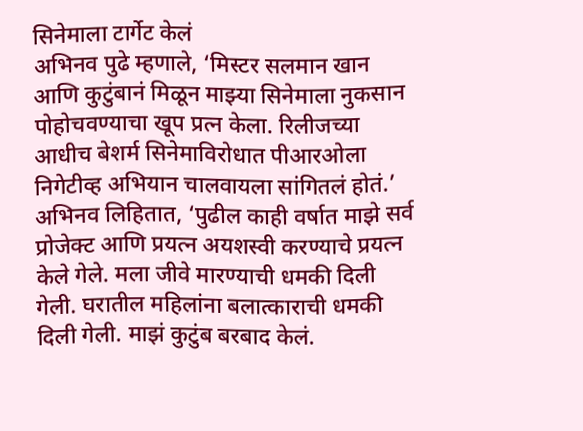सिनेमाला टार्गेट केलं
अभिनव पुढे म्हणाले, ‘मिस्टर सलमान खान आणि कुटुंबानं मिळून माझ्या सिनेमाला नुकसान पोहोचवण्याचा खूप प्रत्न केला. रिलीजच्या आधीच बेशर्म सिनेमाविरोधात पीआरओला निगेटीव्ह अभियान चालवायला सांगितलं होतं.’
अभिनव लिहितात, ‘पुढील काही वर्षात माझे सर्व प्रोजेक्ट आणि प्रयत्न अयशस्वी करण्याचे प्रयत्न केले गेले. मला जीवे मारण्याची धमकी दिली गेली. घरातील महिलांना बलात्काराची धमकी दिली गेली. माझं कुटुंब बरबाद केलं.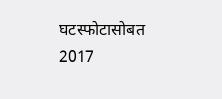घटस्फोटासोबत 2017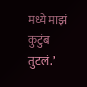मध्ये माझं कुटुंब तुटलं.’